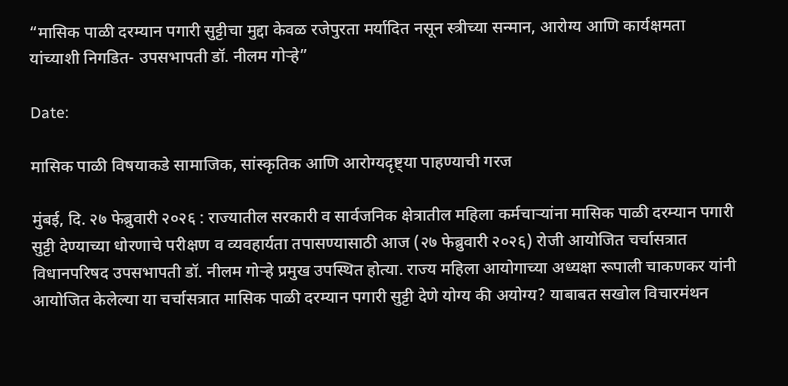“मासिक पाळी दरम्यान पगारी सुट्टीचा मुद्दा केवळ रजेपुरता मर्यादित नसून स्त्रीच्या सन्मान, आरोग्य आणि कार्यक्षमता यांच्याशी निगडित- उपसभापती डॉ. नीलम गोऱ्हे”

Date:

मासिक पाळी विषयाकडे सामाजिक, सांस्कृतिक आणि आरोग्यदृष्ट्या पाहण्याची गरज

मुंबई, दि. २७ फेब्रुवारी २०२६ : राज्यातील सरकारी व सार्वजनिक क्षेत्रातील महिला कर्मचाऱ्यांना मासिक पाळी दरम्यान पगारी सुट्टी देण्याच्या धोरणाचे परीक्षण व व्यवहार्यता तपासण्यासाठी आज (२७ फेब्रुवारी २०२६) रोजी आयोजित चर्चासत्रात विधानपरिषद उपसभापती डॉ. नीलम गोऱ्हे प्रमुख उपस्थित होत्या. राज्य महिला आयोगाच्या अध्यक्षा रूपाली चाकणकर यांनी आयोजित केलेल्या या चर्चासत्रात मासिक पाळी दरम्यान पगारी सुट्टी देणे योग्य की अयोग्य? याबाबत सखोल विचारमंथन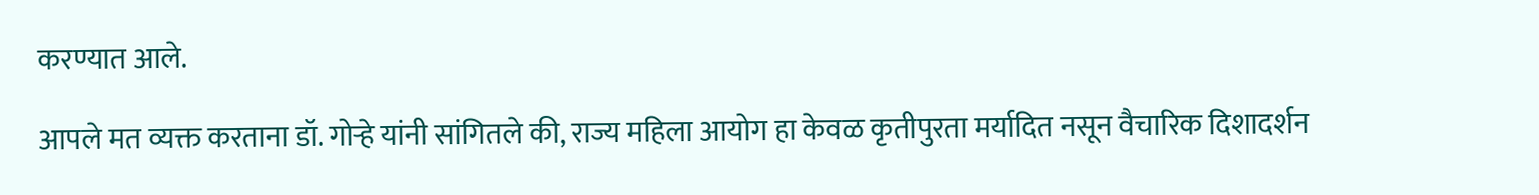करण्यात आले.

आपले मत व्यक्त करताना डॉ. गोऱ्हे यांनी सांगितले की, राज्य महिला आयोग हा केवळ कृतीपुरता मर्यादित नसून वैचारिक दिशादर्शन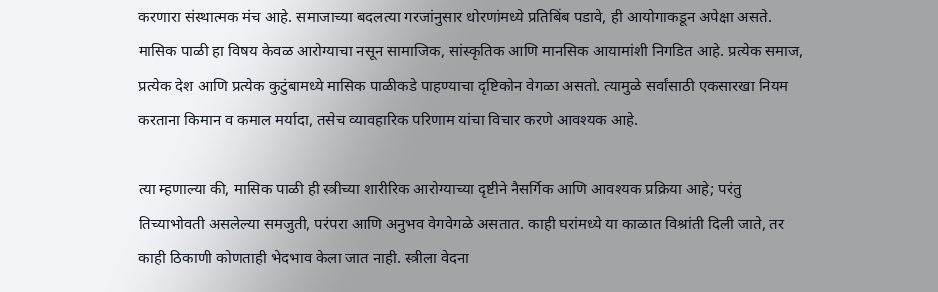करणारा संस्थात्मक मंच आहे. समाजाच्या बदलत्या गरजांनुसार धोरणांमध्ये प्रतिबिंब पडावे, ही आयोगाकडून अपेक्षा असते. मासिक पाळी हा विषय केवळ आरोग्याचा नसून सामाजिक, सांस्कृतिक आणि मानसिक आयामांशी निगडित आहे. प्रत्येक समाज, प्रत्येक देश आणि प्रत्येक कुटुंबामध्ये मासिक पाळीकडे पाहण्याचा दृष्टिकोन वेगळा असतो. त्यामुळे सर्वांसाठी एकसारखा नियम करताना किमान व कमाल मर्यादा, तसेच व्यावहारिक परिणाम यांचा विचार करणे आवश्यक आहे.

त्या म्हणाल्या की, मासिक पाळी ही स्त्रीच्या शारीरिक आरोग्याच्या दृष्टीने नैसर्गिक आणि आवश्यक प्रक्रिया आहे; परंतु तिच्याभोवती असलेल्या समजुती, परंपरा आणि अनुभव वेगवेगळे असतात. काही घरांमध्ये या काळात विश्रांती दिली जाते, तर काही ठिकाणी कोणताही भेदभाव केला जात नाही. स्त्रीला वेदना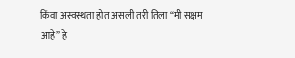किंवा अस्वस्थता होत असली तरी तिला “मी सक्षम आहे” हे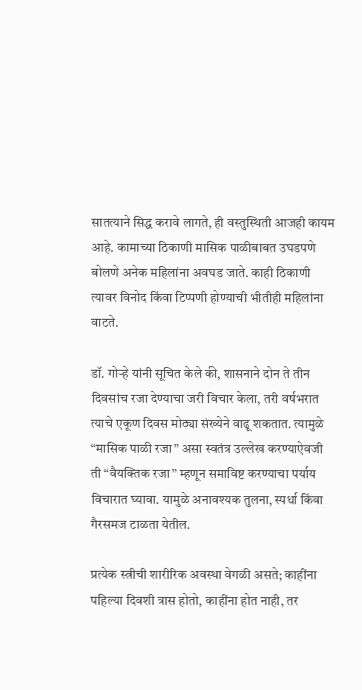सातत्याने सिद्ध करावे लागते, ही वस्तुस्थिती आजही कायम आहे. कामाच्या ठिकाणी मासिक पाळीबाबत उघडपणे बोलणे अनेक महिलांना अवघड जाते. काही ठिकाणी त्यावर विनोद किंवा टिप्पणी होण्याची भीतीही महिलांना वाटते.

डॉ. गोऱ्हे यांनी सूचित केले की, शासनाने दोन ते तीन दिवसांच रजा देण्याचा जरी विचार केला, तरी वर्षभरात त्याचे एकूण दिवस मोठ्या संख्येने वाढू शकतात. त्यामुळे “मासिक पाळी रजा” असा स्वतंत्र उल्लेख करण्याऐवजी ती “वैयक्तिक रजा” म्हणून समाविष्ट करण्याचा पर्याय विचारात घ्यावा. यामुळे अनावश्यक तुलना, स्पर्धा किंवा गैरसमज टाळता येतील.

प्रत्येक स्त्रीची शारीरिक अवस्था वेगळी असते; काहींना पहिल्या दिवशी त्रास होतो, काहींना होत नाही, तर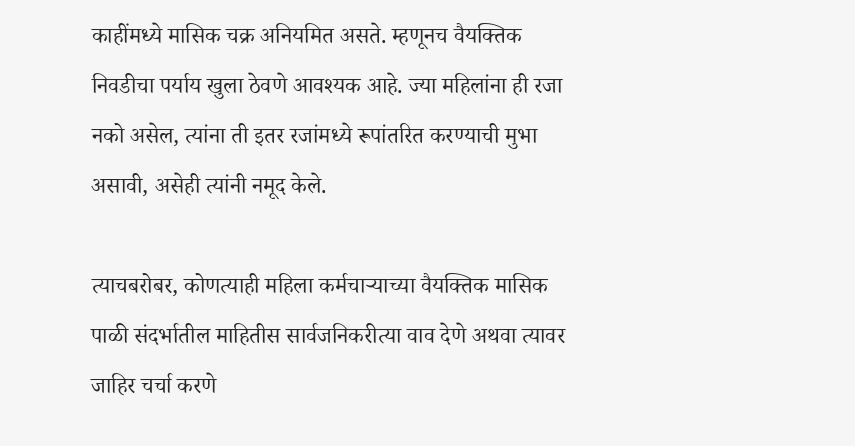काहींमध्ये मासिक चक्र अनियमित असते. म्हणूनच वैयक्तिक निवडीचा पर्याय खुला ठेवणे आवश्यक आहे. ज्या महिलांना ही रजा नको असेल, त्यांना ती इतर रजांमध्ये रूपांतरित करण्याची मुभा असावी, असेही त्यांनी नमूद केले.

त्याचबरोबर, कोणत्याही महिला कर्मचाऱ्याच्या वैयक्तिक मासिक पाळी संदर्भातील माहितीस सार्वजनिकरीत्या वाव देणे अथवा त्यावर जाहिर चर्चा करणे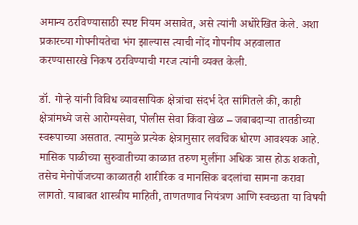अमान्य ठरविण्यासाठी स्पष्ट नियम असावेत, असे त्यांनी अधोरेखित केले. अशा प्रकारच्या गोपनीयतेचा भंग झाल्यास त्याची नोंद गोपनीय अहवालात करण्यासारखे निकष ठरविण्याची गरज त्यांनी व्यक्त केली.

डॉ. गोऱ्हे यांनी विविध व्यावसायिक क्षेत्रांचा संदर्भ देत सांगितले की, काही क्षेत्रांमध्ये जसे आरोग्यसेवा, पोलीस सेवा किंवा खेळ – जबाबदाऱ्या तातडीच्या स्वरूपाच्या असतात. त्यामुळे प्रत्येक क्षेत्रानुसार लवचिक धोरण आवश्यक आहे. मासिक पाळीच्या सुरुवातीच्या काळात तरुण मुलींना अधिक त्रास होऊ शकतो, तसेच मेनोपॉजच्या काळातही शारीरिक व मानसिक बदलांचा सामना करावा लागतो. याबाबत शास्त्रीय माहिती, ताणतणाव नियंत्रण आणि स्वच्छता या विषयी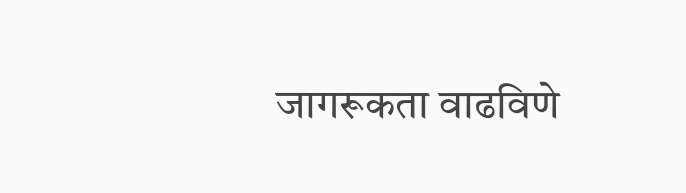जागरूकता वाढविणे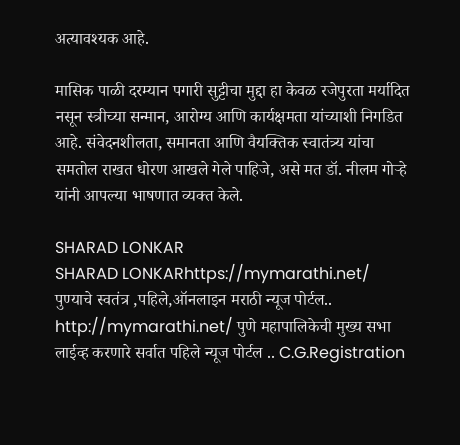अत्यावश्यक आहे.

मासिक पाळी दरम्यान पगारी सुट्टीचा मुद्दा हा केवळ रजेपुरता मर्यादित नसून स्त्रीच्या सन्मान, आरोग्य आणि कार्यक्षमता यांच्याशी निगडित आहे. संवेदनशीलता, समानता आणि वैयक्तिक स्वातंत्र्य यांचा समतोल राखत धोरण आखले गेले पाहिजे, असे मत डॉ. नीलम गोऱ्हे यांनी आपल्या भाषणात व्यक्त केले.

SHARAD LONKAR
SHARAD LONKARhttps://mymarathi.net/
पुण्याचे स्वतंत्र ,पहिले,ऑनलाइन मराठी न्यूज पोर्टल.. http://mymarathi.net/ पुणे महापालिकेची मुख्य सभा लाईव्ह करणारे सर्वात पहिले न्यूज पोर्टल .. C.G.Registration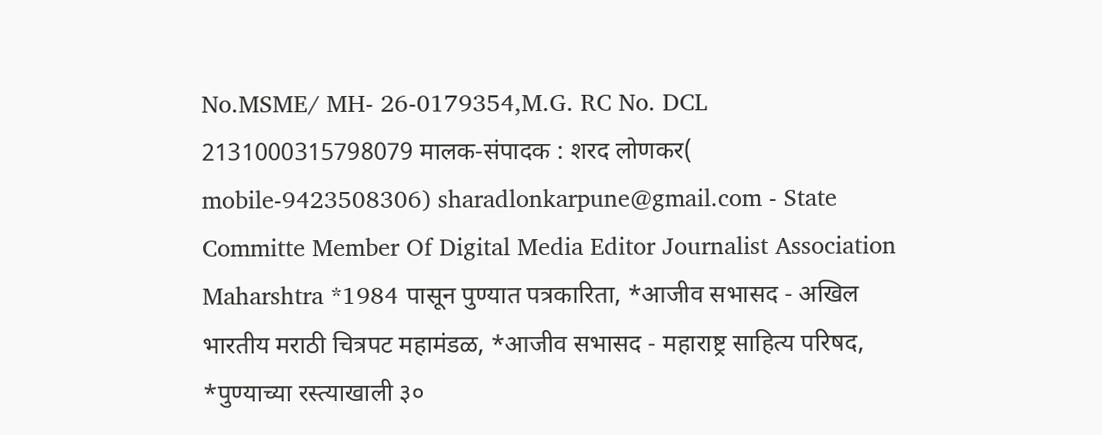No.MSME/ MH- 26-0179354,M.G. RC No. DCL 2131000315798079 मालक-संपादक : शरद लोणकर( mobile-9423508306) sharadlonkarpune@gmail.com - State Committe Member Of Digital Media Editor Journalist Association Maharshtra *1984 पासून पुण्यात पत्रकारिता, *आजीव सभासद - अखिल भारतीय मराठी चित्रपट महामंडळ, *आजीव सभासद - महाराष्ट्र साहित्य परिषद, *पुण्याच्या रस्त्याखाली ३०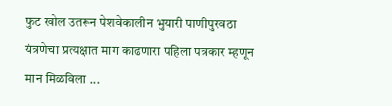फुट खोल उतरून पेशवेकालीन भुयारी पाणीपुरवठा यंत्रणेचा प्रत्यक्षात माग काढणारा पहिला पत्रकार म्हणून मान मिळविला ...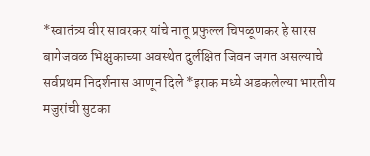*स्वातंत्र्य वीर सावरकर यांचे नातू प्रफुल्ल चिपळूणकर हे सारस बागेजवळ भिक्षुकाच्या अवस्थेत दुर्लक्षित जिवन जगत असल्याचे सर्वप्रथम निदर्शनास आणून दिले *इराक मध्ये अडकलेल्या भारतीय मजुरांची सुटका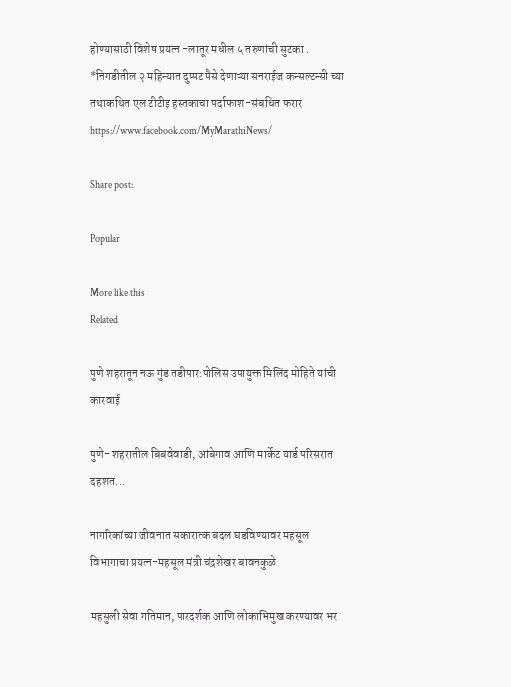होण्यासाठी विशेष प्रयत्न -लातूर मधील ५ तरुणांची सुटका . *निगडीतील २ महिन्यात दुप्पट पैसे देणाऱ्या सनराईज कन्सल्टन्सी च्या तथाकथित एल टीटीइ हस्तकाचा पर्दाफाश-संबधित फरार https://www.facebook.com/MyMarathiNews/

Share post:

Popular

More like this
Related

पुणे शहरातून नऊ गुंड तडीपार:पोलिस उपायुक्त मिलिंद मोहिते यांची कारवाई

पुणे- शहरातील बिबवेवाडी, आंबेगाव आणि मार्केट यार्ड परिसरात दहशत...

नागरिकांच्या जीवनात सकारात्क बदल घडविण्यावर महसूल विभागाचा प्रयत्न-महसूल मंत्री चंद्रशेखर बावनकुळे

महसुली सेवा गतिमान, पारदर्शक आणि लोकाभिमुख करण्यावर भर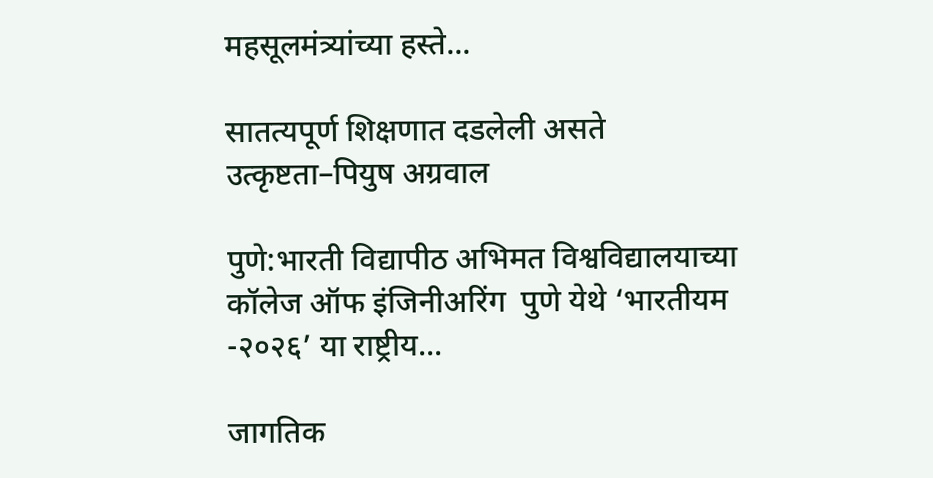महसूलमंत्र्यांच्या हस्ते...

सातत्यपूर्ण शिक्षणात दडलेली असते उत्कृष्टता–पियुष अग्रवाल

पुणे:भारती विद्यापीठ अभिमत विश्वविद्यालयाच्या कॉलेज ऑफ इंजिनीअरिंग  पुणे येथे ‘भारतीयम -२०२६’ या राष्ट्रीय...

जागतिक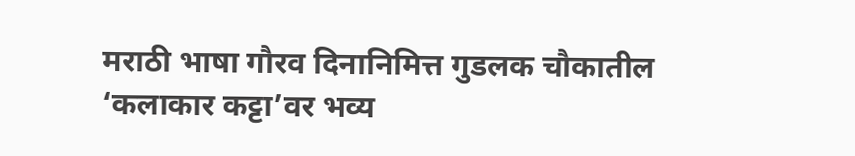मराठी भाषा गौरव दिनानिमित्त गुडलक चौकातील ‘कलाकार कट्टा’वर भव्य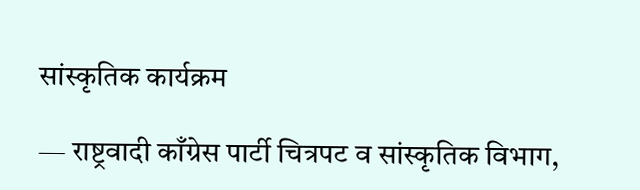सांस्कृतिक कार्यक्रम

— राष्ट्रवादी काँग्रेस पार्टी चित्रपट व सांस्कृतिक विभाग,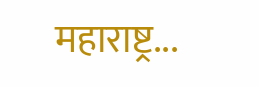महाराष्ट्र...